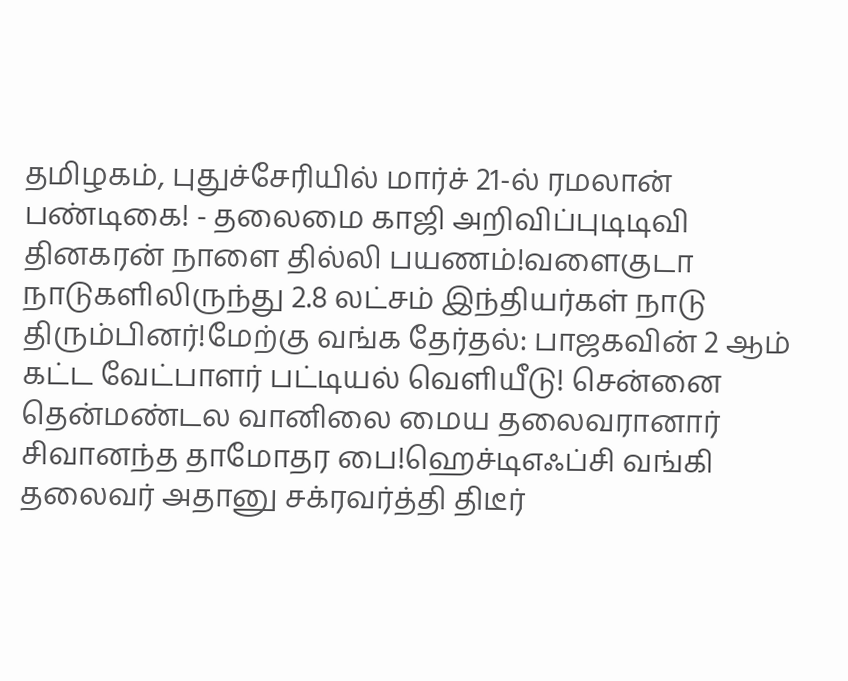தமிழகம், புதுச்சேரியில் மார்ச் 21-ல் ரமலான் பண்டிகை! - தலைமை காஜி அறிவிப்புடிடிவி தினகரன் நாளை தில்லி பயணம்!வளைகுடா நாடுகளிலிருந்து 2.8 லட்சம் இந்தியர்கள் நாடு திரும்பினர்!மேற்கு வங்க தேர்தல்: பாஜகவின் 2 ஆம் கட்ட வேட்பாளர் பட்டியல் வெளியீடு! சென்னை தென்மண்டல வானிலை மைய தலைவரானார் சிவானந்த தாமோதர பை!ஹெச்டிஎஃப்சி வங்கி தலைவர் அதானு சக்ரவர்த்தி திடீர்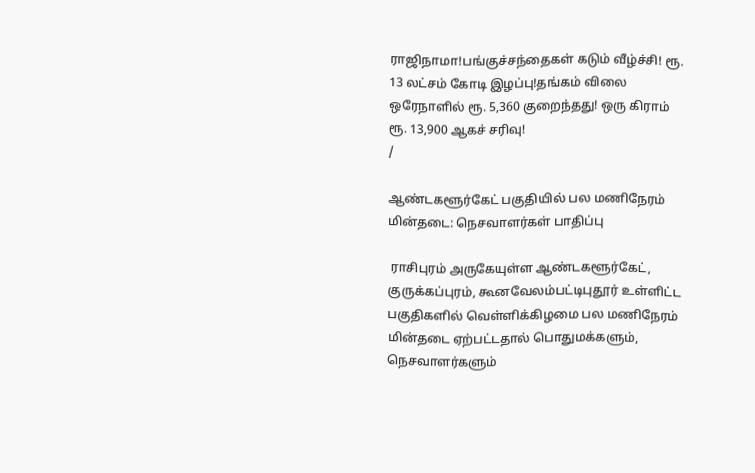ராஜிநாமா!பங்குச்சந்தைகள் கடும் வீழ்ச்சி! ரூ. 13 லட்சம் கோடி இழப்பு!தங்கம் விலை ஒரேநாளில் ரூ. 5,360 குறைந்தது! ஒரு கிராம் ரூ. 13,900 ஆகச் சரிவு!
/

ஆண்டகளூர்கேட் பகுதியில் பல மணிநேரம் மின்தடை: நெசவாளர்கள் பாதிப்பு

 ராசிபுரம் அருகேயுள்ள ஆண்டகளூர்கேட், குருக்கப்புரம், கூனவேலம்பட்டிபுதூர் உள்ளிட்ட பகுதிகளில் வெள்ளிக்கிழமை பல மணிநேரம் மின்தடை ஏற்பட்டதால் பொதுமக்களும், நெசவாளர்களும்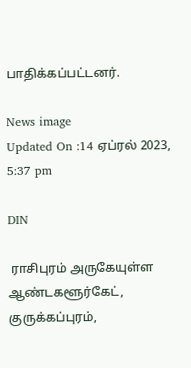பாதிக்கப்பட்டனர்.

News image
Updated On :14 ஏப்ரல் 2023, 5:37 pm

DIN

 ராசிபுரம் அருகேயுள்ள ஆண்டகளூர்கேட், குருக்கப்புரம்,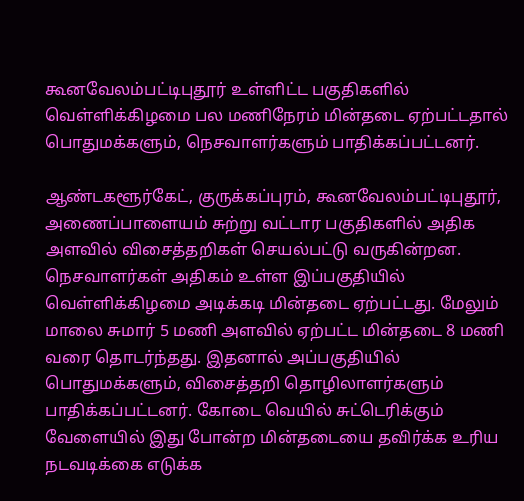கூனவேலம்பட்டிபுதூர் உள்ளிட்ட பகுதிகளில் வெள்ளிக்கிழமை பல மணிநேரம் மின்தடை ஏற்பட்டதால் பொதுமக்களும், நெசவாளர்களும் பாதிக்கப்பட்டனர்.

ஆண்டகளூர்கேட், குருக்கப்புரம், கூனவேலம்பட்டிபுதூர், அணைப்பாளையம் சுற்று வட்டார பகுதிகளில் அதிக அளவில் விசைத்தறிகள் செயல்பட்டு வருகின்றன. நெசவாளர்கள் அதிகம் உள்ள இப்பகுதியில் வெள்ளிக்கிழமை அடிக்கடி மின்தடை ஏற்பட்டது. மேலும் மாலை சுமார் 5 மணி அளவில் ஏற்பட்ட மின்தடை 8 மணி வரை தொடர்ந்தது. இதனால் அப்பகுதியில் பொதுமக்களும், விசைத்தறி தொழிலாளர்களும் பாதிக்கப்பட்டனர். கோடை வெயில் சுட்டெரிக்கும் வேளையில் இது போன்ற மின்தடையை தவிர்க்க உரிய நடவடிக்கை எடுக்க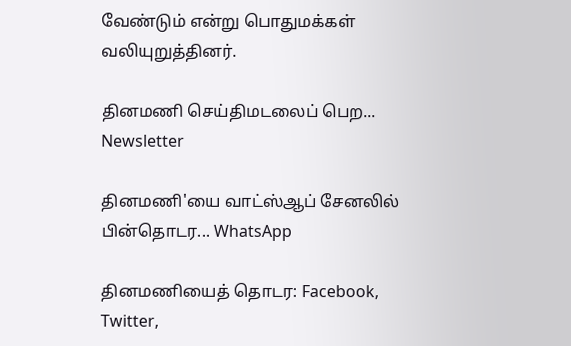வேண்டும் என்று பொதுமக்கள் வலியுறுத்தினர்.

தினமணி செய்திமடலைப் பெற... Newsletter

தினமணி'யை வாட்ஸ்ஆப் சேனலில் பின்தொடர... WhatsApp

தினமணியைத் தொடர: Facebook, Twitter,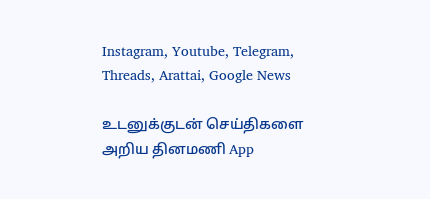Instagram, Youtube, Telegram, Threads, Arattai, Google News

உடனுக்குடன் செய்திகளை அறிய தினமணி App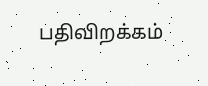பதிவிறக்கம்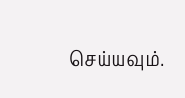செய்யவும்.